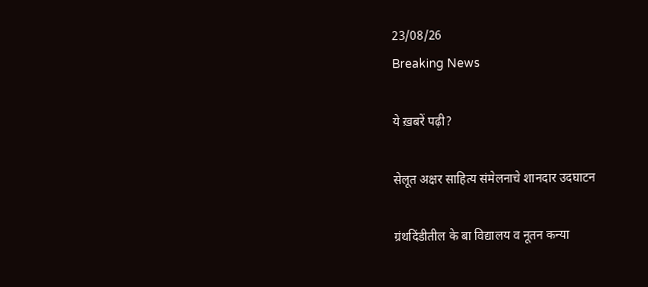23/08/26
Breaking News

ये ख़बरें पढ़ी?

सेलूत अक्षर साहित्य संमेलनाचे शानदार उदघाटन

ग्रंथदिंडीतील के बा विद्यालय व नूतन कन्या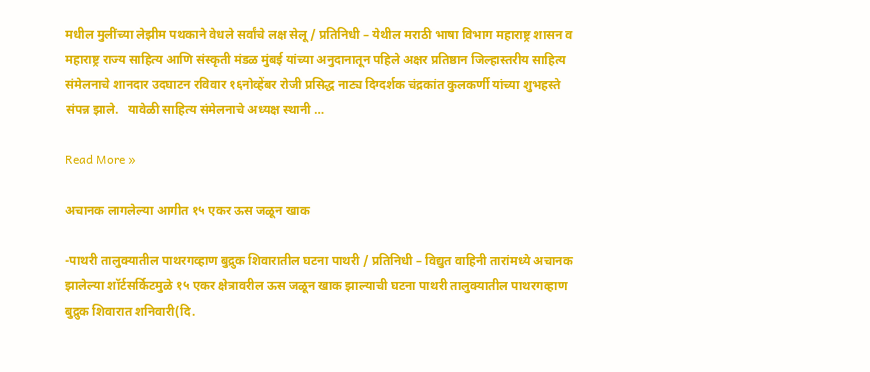मधील मुलींच्या लेझीम पथकाने वेधले सर्वांचे लक्ष सेलू / प्रतिनिधी – येथील मराठी भाषा विभाग महाराष्ट्र शासन व महाराष्ट्र राज्य साहित्य आणि संस्कृती मंडळ मुंबई यांच्या अनुदानातून पहिले अक्षर प्रतिष्ठान जिल्हास्तरीय साहित्य संमेलनाचे शानदार उदघाटन रविवार १६नोव्हेंबर रोजी प्रसिद्ध नाट्य दिग्दर्शक चंद्रकांत कुलकर्णी यांच्या शुभहस्ते संपन्न झाले.   यावेळी साहित्य संमेलनाचे अध्यक्ष स्थानी …

Read More »

अचानक लागलेल्या आगीत १५ एकर ऊस जळून खाक

-पाथरी तालुक्यातील पाथरगव्हाण बुद्रुक शिवारातील घटना पाथरी / प्रतिनिधी – विद्युत वाहिनी तारांमध्ये अचानक झालेल्या शॉर्टसर्किटमुळे १५ एकर क्षेत्रावरील ऊस जळून खाक झाल्याची घटना पाथरी तालुक्यातील पाथरगव्हाण बुद्रुक शिवारात शनिवारी(दि.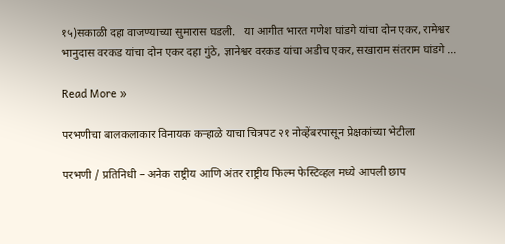१५)सकाळी दहा वाजण्याच्या सुमारास घडली.   या आगीत भारत गणेश घांडगे यांचा दोन एकर, रामेश्वर भानुदास वरकड यांचा दोन एकर दहा गुंठे, ज्ञानेश्वर वरकड यांचा अडीच एकर, सखाराम संतराम घांडगे …

Read More »

परभणीचा बालकलाकार विनायक कऱ्हाळे याचा चित्रपट २१ नोव्हेंबरपासून प्रेक्षकांच्या भेटीला

परभणी / प्रतिनिधी – अनेक राष्ट्रीय आणि अंतर राष्ट्रीय फिल्म फेस्टिव्हल मध्ये आपली छाप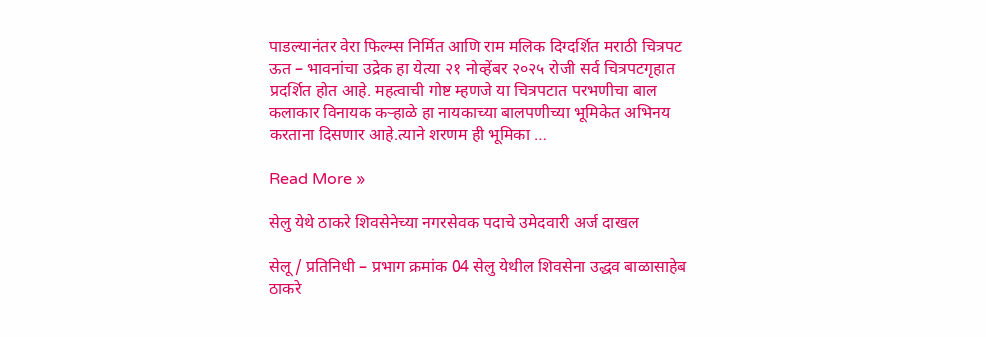पाडल्यानंतर वेरा फिल्म्स निर्मित आणि राम मलिक दिग्दर्शित मराठी चित्रपट ऊत – भावनांचा उद्रेक हा येत्या २१ नोव्हेंबर २०२५ रोजी सर्व चित्रपटगृहात प्रदर्शित होत आहे. महत्वाची गोष्ट म्हणजे या चित्रपटात परभणीचा बाल कलाकार विनायक कऱ्हाळे हा नायकाच्या बालपणीच्या भूमिकेत अभिनय करताना दिसणार आहे.त्याने शरणम ही भूमिका …

Read More »

सेलु येथे ठाकरे शिवसेनेच्या नगरसेवक पदाचे उमेदवारी अर्ज दाखल

सेलू / प्रतिनिधी – प्रभाग क्रमांक 04 सेलु येथील शिवसेना उद्धव बाळासाहेब ठाकरे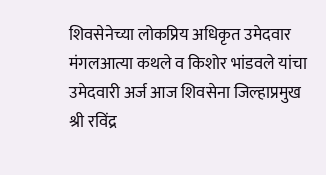शिवसेनेच्या लोकप्रिय अधिकृत उमेदवार मंगलआत्या कथले व किशोर भांडवले यांचा उमेदवारी अर्ज आज शिवसेना जिल्हाप्रमुख श्री रविंद्र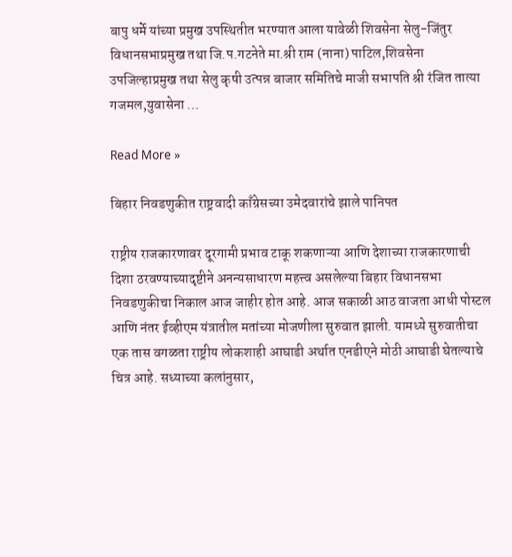बापु धर्मे यांच्या प्रमुख उपस्थितीत भरण्यात आला यावेळी शिवसेना सेलु-जिंतुर विधानसभाप्रमुख तथा जि.प.गटनेते मा.श्री राम (नाना) पाटिल,शिवसेना उपजिल्हाप्रमुख तथा सेलु कृषी उत्पन्न बाजार समितिचे माजी सभापति श्री रंजित तात्या गजमल,युवासेना …

Read More »

बिहार निवडणुकीत राष्ट्रवादी काँग्रेसच्या उमेदवारांचे झाले पानिपत

राष्ट्रीय राजकारणावर दूरगामी प्रभाव टाकू शकणाऱ्या आणि देशाच्या राजकारणाची दिशा ठरवण्याच्यादृष्टीने अनन्यसाधारण महत्त्व असलेल्या बिहार विधानसभा निवडणुकीचा निकाल आज जाहीर होत आहे. आज सकाळी आठ वाजता आधी पोस्टल आणि नंतर ईव्हीएम यंत्रातील मतांच्या मोजणीला सुरुवात झाली. यामध्ये सुरुवातीचा एक तास वगळता राष्ट्रीय लोकशाही आघाडी अर्थात एनडीएने मोठी आघाडी घेतल्याचे चित्र आहे. सध्याच्या कलांनुसार,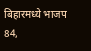बिहारमध्ये भाजप 84,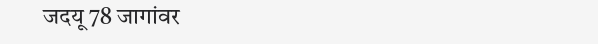जदयू 78 जागांवर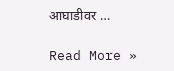आघाडीवर …

Read More »